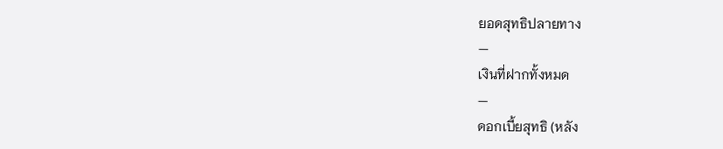ยอดสุทธิปลายทาง
—
เงินที่ฝากทั้งหมด
—
ดอกเบี้ยสุทธิ (หลัง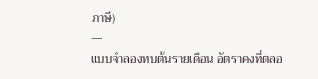ภาษี)
—
แบบจำลองทบต้นรายเดือน อัตราคงที่ตลอ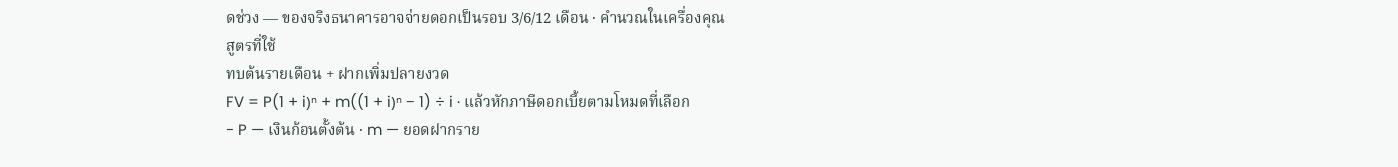ดช่วง — ของจริงธนาคารอาจจ่ายดอกเป็นรอบ 3/6/12 เดือน · คำนวณในเครื่องคุณ
สูตรที่ใช้
ทบต้นรายเดือน + ฝากเพิ่มปลายงวด
FV = P(1 + i)ⁿ + m((1 + i)ⁿ − 1) ÷ i · แล้วหักภาษีดอกเบี้ยตามโหมดที่เลือก
- P — เงินก้อนตั้งต้น · m — ยอดฝากราย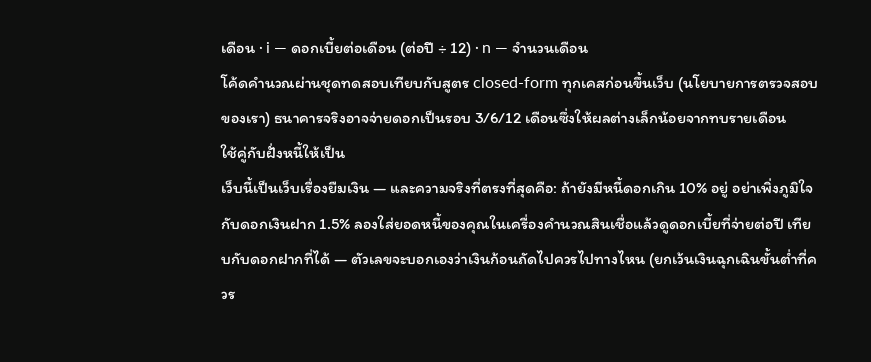เดือน · i — ดอกเบี้ยต่อเดือน (ต่อปี ÷ 12) · n — จำนวนเดือน
โค้ดคำนวณผ่านชุดทดสอบเทียบกับสูตร closed-form ทุกเคสก่อนขึ้นเว็บ (นโยบายการตรวจสอบของเรา) ธนาคารจริงอาจจ่ายดอกเป็นรอบ 3/6/12 เดือนซึ่งให้ผลต่างเล็กน้อยจากทบรายเดือน
ใช้คู่กับฝั่งหนี้ให้เป็น
เว็บนี้เป็นเว็บเรื่องยืมเงิน — และความจริงที่ตรงที่สุดคือ: ถ้ายังมีหนี้ดอกเกิน 10% อยู่ อย่าเพิ่งภูมิใจกับดอกเงินฝาก 1.5% ลองใส่ยอดหนี้ของคุณในเครื่องคำนวณสินเชื่อแล้วดูดอกเบี้ยที่จ่ายต่อปี เทียบกับดอกฝากที่ได้ — ตัวเลขจะบอกเองว่าเงินก้อนถัดไปควรไปทางไหน (ยกเว้นเงินฉุกเฉินขั้นต่ำที่ควร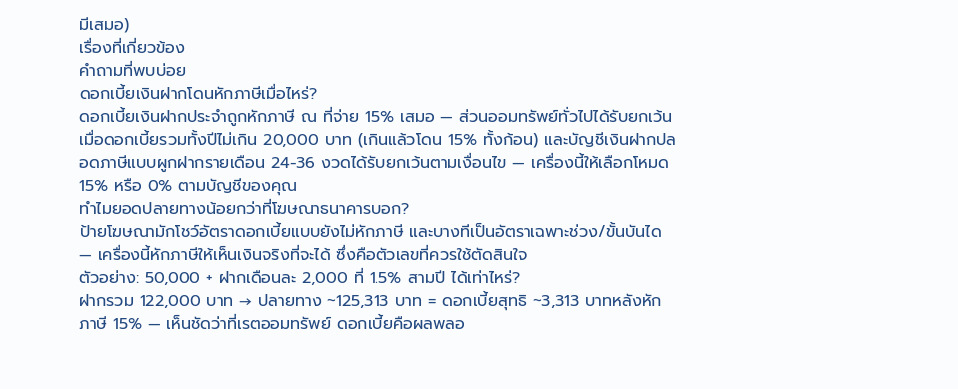มีเสมอ)
เรื่องที่เกี่ยวข้อง
คำถามที่พบบ่อย
ดอกเบี้ยเงินฝากโดนหักภาษีเมื่อไหร่?
ดอกเบี้ยเงินฝากประจำถูกหักภาษี ณ ที่จ่าย 15% เสมอ — ส่วนออมทรัพย์ทั่วไปได้รับยกเว้นเมื่อดอกเบี้ยรวมทั้งปีไม่เกิน 20,000 บาท (เกินแล้วโดน 15% ทั้งก้อน) และบัญชีเงินฝากปลอดภาษีแบบผูกฝากรายเดือน 24-36 งวดได้รับยกเว้นตามเงื่อนไข — เครื่องนี้ให้เลือกโหมด 15% หรือ 0% ตามบัญชีของคุณ
ทำไมยอดปลายทางน้อยกว่าที่โฆษณาธนาคารบอก?
ป้ายโฆษณามักโชว์อัตราดอกเบี้ยแบบยังไม่หักภาษี และบางทีเป็นอัตราเฉพาะช่วง/ขั้นบันได — เครื่องนี้หักภาษีให้เห็นเงินจริงที่จะได้ ซึ่งคือตัวเลขที่ควรใช้ตัดสินใจ
ตัวอย่าง: 50,000 + ฝากเดือนละ 2,000 ที่ 1.5% สามปี ได้เท่าไหร่?
ฝากรวม 122,000 บาท → ปลายทาง ~125,313 บาท = ดอกเบี้ยสุทธิ ~3,313 บาทหลังหักภาษี 15% — เห็นชัดว่าที่เรตออมทรัพย์ ดอกเบี้ยคือผลพลอ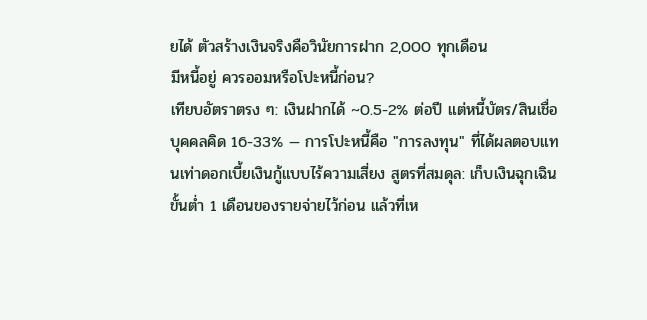ยได้ ตัวสร้างเงินจริงคือวินัยการฝาก 2,000 ทุกเดือน
มีหนี้อยู่ ควรออมหรือโปะหนี้ก่อน?
เทียบอัตราตรง ๆ: เงินฝากได้ ~0.5-2% ต่อปี แต่หนี้บัตร/สินเชื่อบุคคลคิด 16-33% — การโปะหนี้คือ "การลงทุน" ที่ได้ผลตอบแทนเท่าดอกเบี้ยเงินกู้แบบไร้ความเสี่ยง สูตรที่สมดุล: เก็บเงินฉุกเฉินขั้นต่ำ 1 เดือนของรายจ่ายไว้ก่อน แล้วที่เห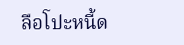ลือโปะหนี้ด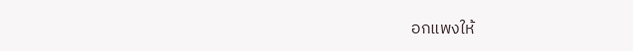อกแพงให้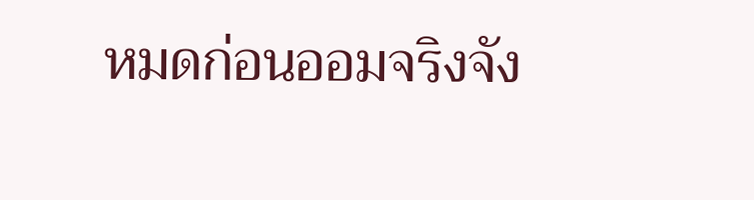หมดก่อนออมจริงจัง